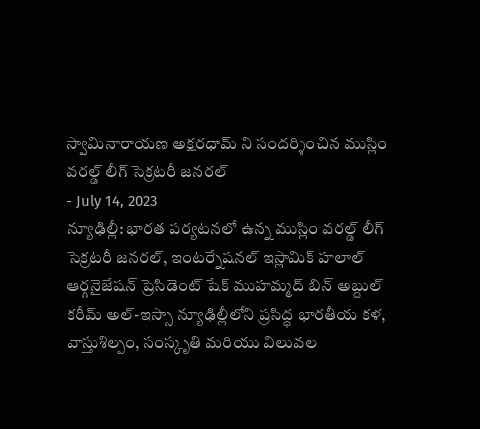స్వామినారాయణ అక్షరధామ్ ని సందర్శించిన ముస్లిం వరల్డ్ లీగ్ సెక్రటరీ జనరల్
- July 14, 2023
న్యూఢిల్లీ: భారత పర్యటనలో ఉన్న ముస్లిం వరల్డ్ లీగ్ సెక్రటరీ జనరల్, ఇంటర్నేషనల్ ఇస్లామిక్ హలాల్ ఆర్గనైజేషన్ ప్రెసిడెంట్ షేక్ ముహమ్మద్ బిన్ అబ్దుల్ కరీమ్ అల్-ఇస్సా న్యూఢిల్లీలోని ప్రసిద్ధ భారతీయ కళ, వాస్తుశిల్పం, సంస్కృతి మరియు విలువల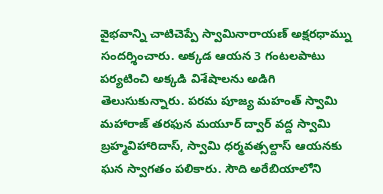వైభవాన్ని చాటిచెప్పే స్వామినారాయణ్ అక్షరధామ్ను సందర్శించారు. అక్కడ ఆయన 3 గంటలపాటు పర్యటించి అక్కడి విశేషాలను అడిగి తెలుసుకున్నారు. పరమ పూజ్య మహంత్ స్వామి మహారాజ్ తరఫున మయూర్ ద్వార్ వద్ద స్వామి బ్రహ్మవిహారిదాస్, స్వామి ధర్మవత్సల్దాస్ ఆయనకు ఘన స్వాగతం పలికారు. సౌది అరేబియాలోని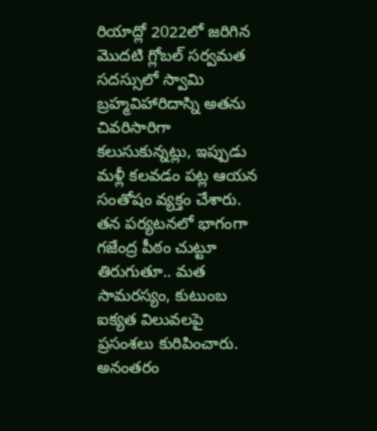రియాద్లో 2022లో జరిగిన మొదటి గ్లోబల్ సర్వమత సదస్సులో స్వామి బ్రహ్మవిహారిదాస్ని అతను చివరిసారిగా కలుసుకున్నట్లు, ఇప్పుడు మళ్లీ కలవడం పట్ల ఆయన సంతోషం వ్యక్తం చేశారు. తన పర్యటనలో భాగంగా గజేంద్ర పీఠం చుట్టూ తిరుగుతూ.. మత సామరస్యం, కుటుంబ ఐక్యత విలువలపై ప్రసంశలు కురిపించారు. అనంతరం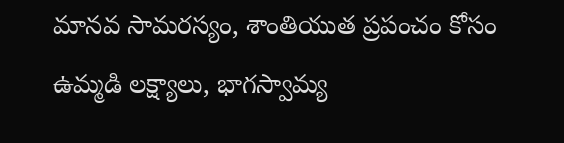మానవ సామరస్యం, శాంతియుత ప్రపంచం కోసం ఉమ్మడి లక్ష్యాలు, భాగస్వామ్య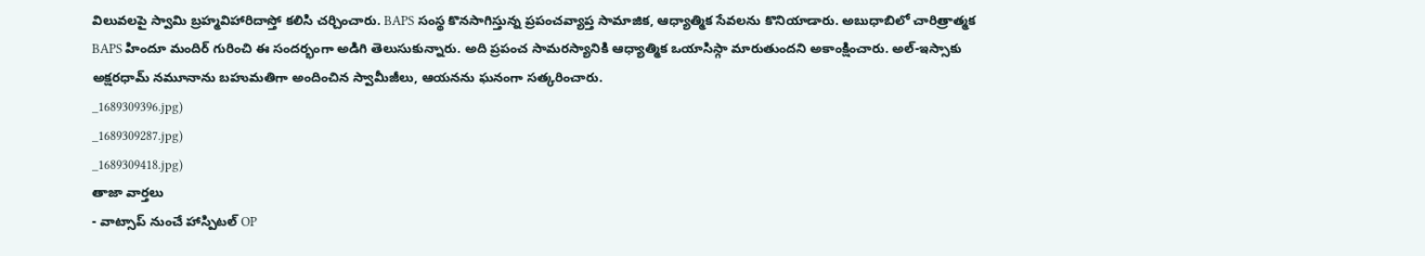విలువలపై స్వామి బ్రహ్మవిహారిదాస్తో కలిసి చర్చించారు. BAPS సంస్థ కొనసాగిస్తున్న ప్రపంచవ్యాప్త సామాజిక, ఆధ్యాత్మిక సేవలను కొనియాడారు. అబుధాబిలో చారిత్రాత్మక BAPS హిందూ మందిర్ గురించి ఈ సందర్భంగా అడిగి తెలుసుకున్నారు. అది ప్రపంచ సామరస్యానికి ఆధ్యాత్మిక ఒయాసిస్గా మారుతుందని అకాంక్షించారు. అల్-ఇస్సాకు అక్షరధామ్ నమూనాను బహుమతిగా అందించిన స్వామీజీలు, ఆయనను ఘనంగా సత్కరించారు.
_1689309396.jpg)
_1689309287.jpg)
_1689309418.jpg)
తాజా వార్తలు
- వాట్సాప్ నుంచే హాస్పిటల్ OP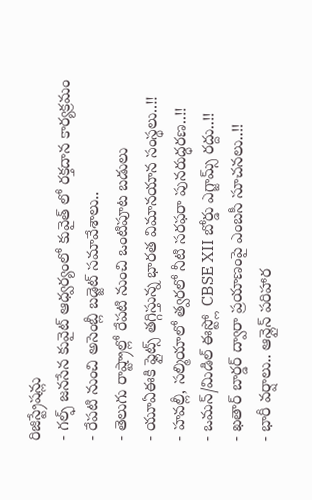రిజిస్ట్రేషన్లు
- గల్ఫ్ జనసేన కువైట్ ఆధ్వర్యంలో కువైత్ లో రక్తదాన కార్యక్రమం
- రేపటి నుంచి అసెంబ్లీ బడ్జెట్ సమావేశాలు..
- తెలుగు రాష్ట్రాల్లో రేపటి నుంచి ఒంటిపూట బడులు
- యూఏఈకి ఫ్లైట్స్ తగ్గిస్తున్న భారత విమానయాన సంస్థలు..!!
- హవల్లీ, సల్మియాలో త్వరలో నీటి సరఫరా పునరుద్ధరణ..!!
- ఒమన్/మిడిల్ ఈస్ట్లో CBSE XII బోర్డు ఎగ్జామ్స్ రద్దు..!!
- ఖతార్ బార్డర్ ద్వారా ప్రయాణంపై ఎంబసీ సూచనలు..!!
- భారీ వర్షాలు.. ఆన్లైన్ పరిహార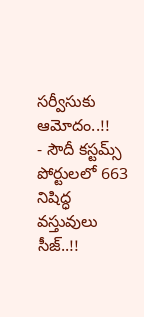సర్వీసుకు ఆమోదం..!!
- సౌదీ కస్టమ్స్ పోర్టులలో 663 నిషిద్ధ వస్తువులు సీజ్..!!